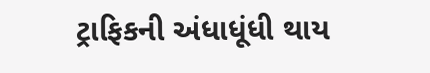ટ્રાફિકની અંધાધૂંધી થાય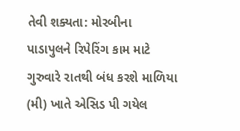તેવી શક્યતા: મોરબીના પાડાપુલને રિપેરિંગ કામ માટે ગુરુવારે રાતથી બંધ કરશે માળિયા (મી) ખાતે એસિડ પી ગયેલ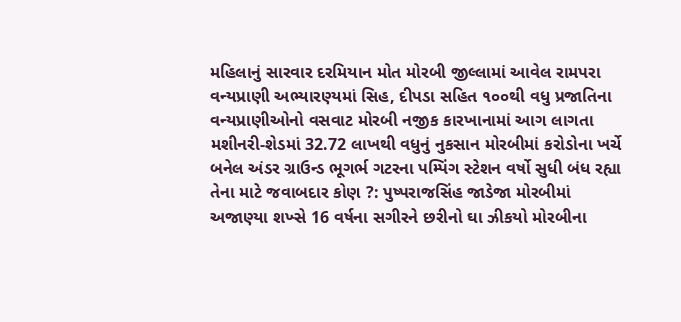મહિલાનું સારવાર દરમિયાન મોત મોરબી જીલ્લામાં આવેલ રામપરા વન્યપ્રાણી અભ્યારણ્યમાં સિહ, દીપડા સહિત ૧૦૦થી વધુ પ્રજાતિના વન્યપ્રાણીઓનો વસવાટ મોરબી નજીક કારખાનામાં આગ લાગતા મશીનરી-શેડમાં 32.72 લાખથી વધુનું નુકસાન મોરબીમાં કરોડોના ખર્ચે બનેલ અંડર ગ્રાઉન્ડ ભૂગર્ભ ગટરના પમ્પિંગ સ્ટેશન વર્ષો સુધી બંધ રહ્યા તેના માટે જવાબદાર કોણ ?: પુષ્પરાજસિંહ જાડેજા મોરબીમાં અજાણ્યા શખ્સે 16 વર્ષના સગીરને છરીનો ઘા ઝીકયો મોરબીના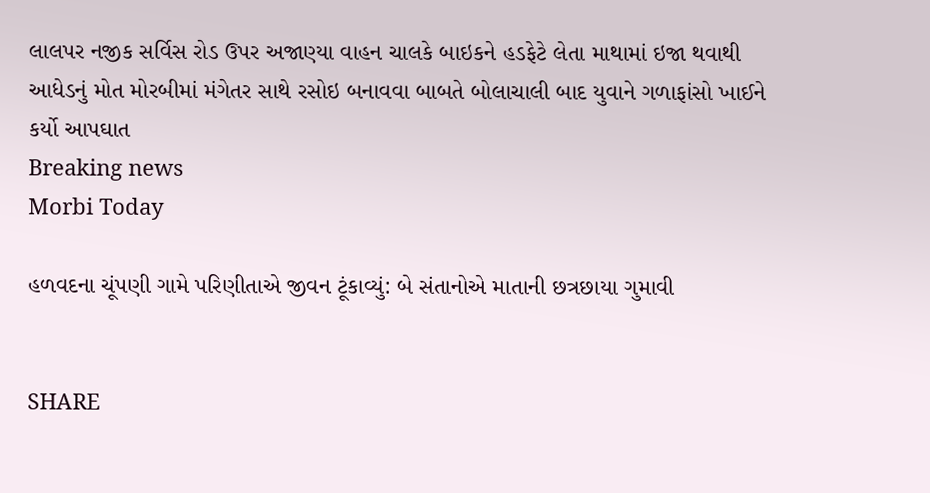લાલપર નજીક સર્વિસ રોડ ઉપર અજાણ્યા વાહન ચાલકે બાઇકને હડફેટે લેતા માથામાં ઇજા થવાથી આધેડનું મોત મોરબીમાં મંગેતર સાથે રસોઇ બનાવવા બાબતે બોલાચાલી બાદ યુવાને ગળાફાંસો ખાઈને કર્યો આપઘાત
Breaking news
Morbi Today

હળવદના ચૂંપણી ગામે પરિણીતાએ જીવન ટૂંકાવ્યું: બે સંતાનોએ માતાની છત્રછાયા ગુમાવી


SHARE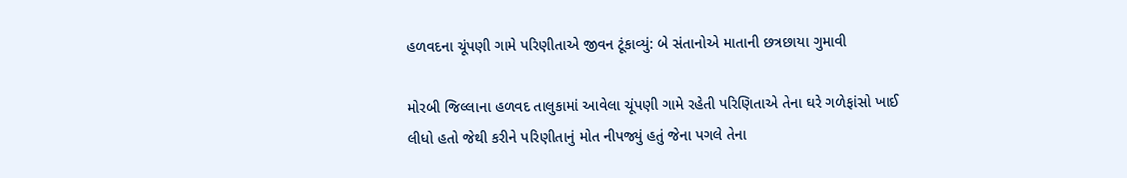હળવદના ચૂંપણી ગામે પરિણીતાએ જીવન ટૂંકાવ્યું: બે સંતાનોએ માતાની છત્રછાયા ગુમાવી

મોરબી જિલ્લાના હળવદ તાલુકામાં આવેલા ચૂંપણી ગામે રહેતી પરિણિતાએ તેના ઘરે ગળેફાંસો ખાઈ લીધો હતો જેથી કરીને પરિણીતાનું મોત નીપજ્યું હતું જેના પગલે તેના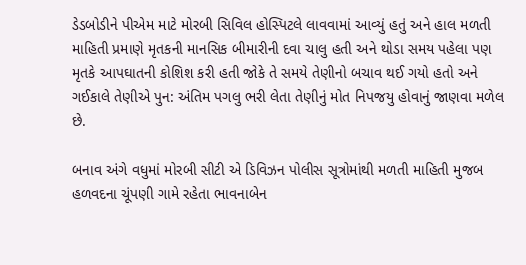ડેડબોડીને પીએમ માટે મોરબી સિવિલ હોસ્પિટલે લાવવામાં આવ્યું હતું અને હાલ મળતી માહિતી પ્રમાણે મૃતકની માનસિક બીમારીની દવા ચાલુ હતી અને થોડા સમય પહેલા પણ મૃતકે આપઘાતની કોશિશ કરી હતી જોકે તે સમયે તેણીનો બચાવ થઈ ગયો હતો અને ગઈકાલે તેણીએ પુન: અંતિમ પગલુ ભરી લેતા તેણીનું મોત નિપજયુ હોવાનું જાણવા મળેલ છે.

બનાવ અંગે વધુમાં મોરબી સીટી એ ડિવિઝન પોલીસ સૂત્રોમાંથી મળતી માહિતી મુજબ હળવદના ચૂંપણી ગામે રહેતા ભાવનાબેન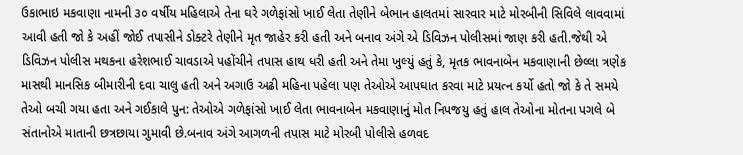ઉકાભાઇ મકવાણા નામની ૩૦ વર્ષીય મહિલાએ તેના ઘરે ગળેફાંસો ખાઈ લેતા તેણીને બેભાન હાલતમાં સારવાર માટે મોરબીની સિવિલે લાવવામાં આવી હતી જો કે અહીં જોઈ તપાસીને ડોક્ટરે તેણીને મૃત જાહેર કરી હતી અને બનાવ અંગે એ ડિવિઝન પોલીસમાં જાણ કરી હતી.જેથી એ ડિવિઝન પોલીસ મથકના હરેશભાઈ ચાવડાએ પહોંચીને તપાસ હાથ ધરી હતી અને તેમા ખુલ્યું હતું કે, મૃતક ભાવનાબેન મકવાણાની છેલ્લા ત્રણેક માસથી માનસિક બીમારીની દવા ચાલુ હતી અને અગાઉ અઢી મહિના પહેલા પણ તેઓએ આપઘાત કરવા માટે પ્રયત્ન કર્યો હતો જો કે તે સમયે તેઓ બચી ગયા હતા અને ગઈકાલે પુન: તેઓએ ગળેફાંસો ખાઈ લેતા ભાવનાબેન મકવાણાનું મોત નિપજયુ હતું હાલ તેઓના મોતના પગલે બે સંતાનોએ માતાની છત્રછાયા ગુમાવી છે.બનાવ અંગે આગળની તપાસ માટે મોરબી પોલીસે હળવદ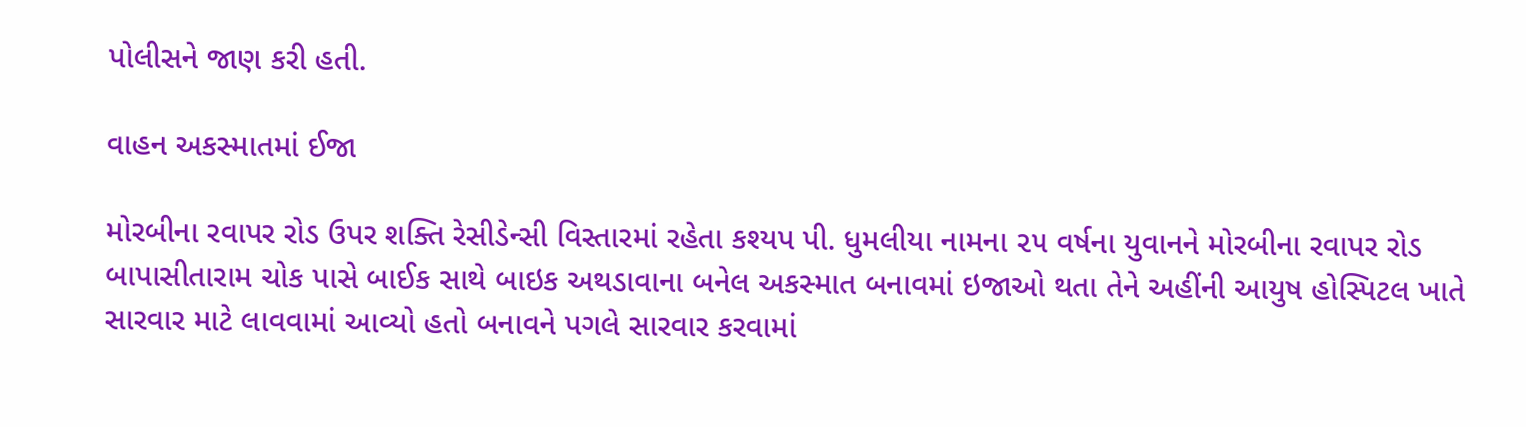પોલીસને જાણ કરી હતી.

વાહન અકસ્માતમાં ઈજા

મોરબીના રવાપર રોડ ઉપર શક્તિ રેસીડેન્સી વિસ્તારમાં રહેતા કશ્યપ પી. ધુમલીયા નામના ૨૫ વર્ષના યુવાનને મોરબીના રવાપર રોડ બાપાસીતારામ ચોક પાસે બાઈક સાથે બાઇક અથડાવાના બનેલ અકસ્માત બનાવમાં ઇજાઓ થતા તેને અહીંની આયુષ હોસ્પિટલ ખાતે સારવાર માટે લાવવામાં આવ્યો હતો બનાવને પગલે સારવાર કરવામાં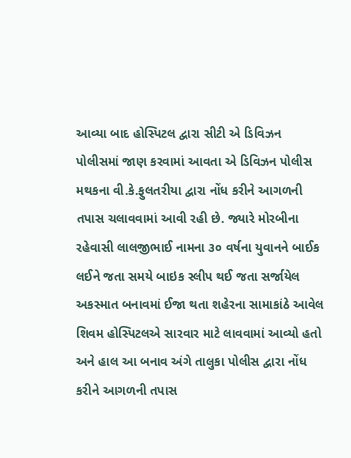આવ્યા બાદ હોસ્પિટલ દ્વારા સીટી એ ડિવિઝન પોલીસમાં જાણ કરવામાં આવતા એ ડિવિઝન પોલીસ મથકના વી.કે.ફુલતરીયા દ્વારા નોંધ કરીને આગળની તપાસ ચલાવવામાં આવી રહી છે. જ્યારે મોરબીના રહેવાસી લાલજીભાઈ નામના ૩૦ વર્ષના યુવાનને બાઈક લઈને જતા સમયે બાઇક સ્લીપ થઈ જતા સર્જાયેલ અકસ્માત બનાવમાં ઈજા થતા શહેરના સામાકાંઠે આવેલ શિવમ હોસ્પિટલએ સારવાર માટે લાવવામાં આવ્યો હતો અને હાલ આ બનાવ અંગે તાલુકા પોલીસ દ્વારા નોંધ કરીને આગળની તપાસ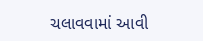ચલાવવામાં આવી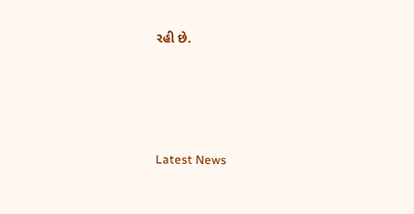રહી છે.






Latest News